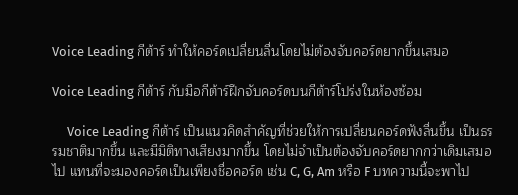Voice Leading กีต้าร์ ทำให้คอร์ดเปลี่ยนลื่นโดยไม่ต้องจับคอร์ดยากขึ้นเสมอ

Voice Leading กีต้าร์ กับมือกีต้าร์ฝึกจับคอร์ดบนกีต้าร์โปร่งในห้องซ้อม

     Voice Leading กีต้าร์ เป็นแนวคิดสำคัญที่ช่วยให้การเปลี่ยนคอร์ดฟังลื่นขึ้น เป็นธรรมชาติมากขึ้น และมีมิติทางเสียงมากขึ้น โดยไม่จำเป็นต้องจับคอร์ดยากกว่าเดิมเสมอไป แทนที่จะมองคอร์ดเป็นเพียงชื่อคอร์ด เช่น C, G, Am หรือ F บทความนี้จะพาไป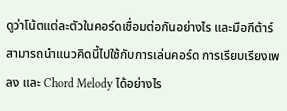ดูว่าโน้ตแต่ละตัวในคอร์ดเชื่อมต่อกันอย่างไร และมือกีต้าร์สามารถนำแนวคิดนี้ไปใช้กับการเล่นคอร์ด การเรียบเรียงเพลง และ Chord Melody ได้อย่างไร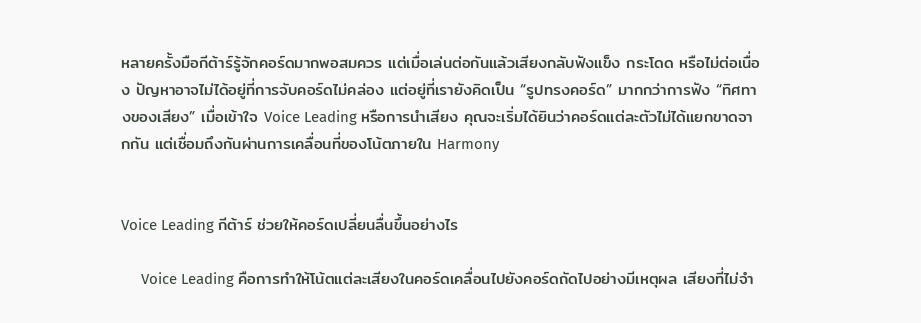หลายครั้งมือกีต้าร์รู้จักคอร์ดมากพอสมควร แต่เมื่อเล่นต่อกันแล้วเสียงกลับฟังแข็ง กระโดด หรือไม่ต่อเนื่อง ปัญหาอาจไม่ได้อยู่ที่การจับคอร์ดไม่คล่อง แต่อยู่ที่เรายังคิดเป็น “รูปทรงคอร์ด” มากกว่าการฟัง “ทิศทางของเสียง” เมื่อเข้าใจ Voice Leading หรือการนำเสียง คุณจะเริ่มได้ยินว่าคอร์ดแต่ละตัวไม่ได้แยกขาดจากกัน แต่เชื่อมถึงกันผ่านการเคลื่อนที่ของโน้ตภายใน Harmony


Voice Leading กีต้าร์ ช่วยให้คอร์ดเปลี่ยนลื่นขึ้นอย่างไร

     Voice Leading คือการทำให้โน้ตแต่ละเสียงในคอร์ดเคลื่อนไปยังคอร์ดถัดไปอย่างมีเหตุผล เสียงที่ไม่จำ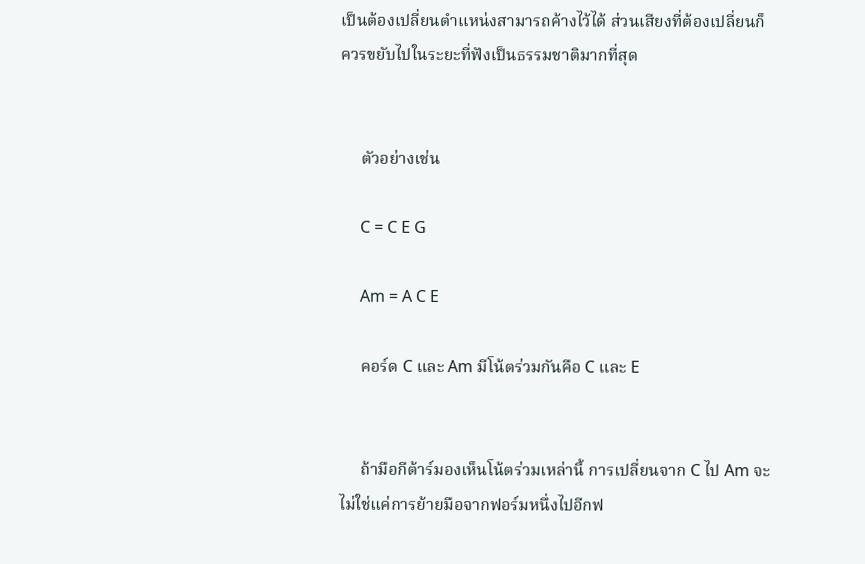เป็นต้องเปลี่ยนตำแหน่งสามารถค้างไว้ได้ ส่วนเสียงที่ต้องเปลี่ยนก็ควรขยับไปในระยะที่ฟังเป็นธรรมชาติมากที่สุด


     ตัวอย่างเช่น

     C = C E G

     Am = A C E

     คอร์ด C และ Am มีโน้ตร่วมกันคือ C และ E


     ถ้ามือกีต้าร์มองเห็นโน้ตร่วมเหล่านี้ การเปลี่ยนจาก C ไป Am จะไม่ใช่แค่การย้ายมือจากฟอร์มหนึ่งไปอีกฟ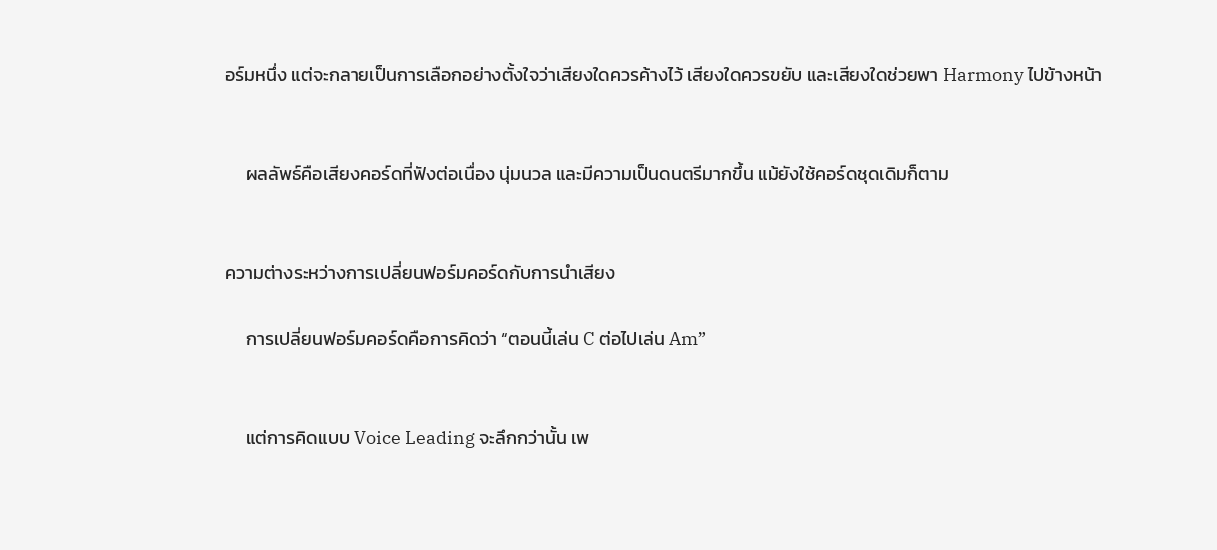อร์มหนึ่ง แต่จะกลายเป็นการเลือกอย่างตั้งใจว่าเสียงใดควรค้างไว้ เสียงใดควรขยับ และเสียงใดช่วยพา Harmony ไปข้างหน้า


     ผลลัพธ์คือเสียงคอร์ดที่ฟังต่อเนื่อง นุ่มนวล และมีความเป็นดนตรีมากขึ้น แม้ยังใช้คอร์ดชุดเดิมก็ตาม


ความต่างระหว่างการเปลี่ยนฟอร์มคอร์ดกับการนำเสียง

     การเปลี่ยนฟอร์มคอร์ดคือการคิดว่า “ตอนนี้เล่น C ต่อไปเล่น Am”


     แต่การคิดแบบ Voice Leading จะลึกกว่านั้น เพ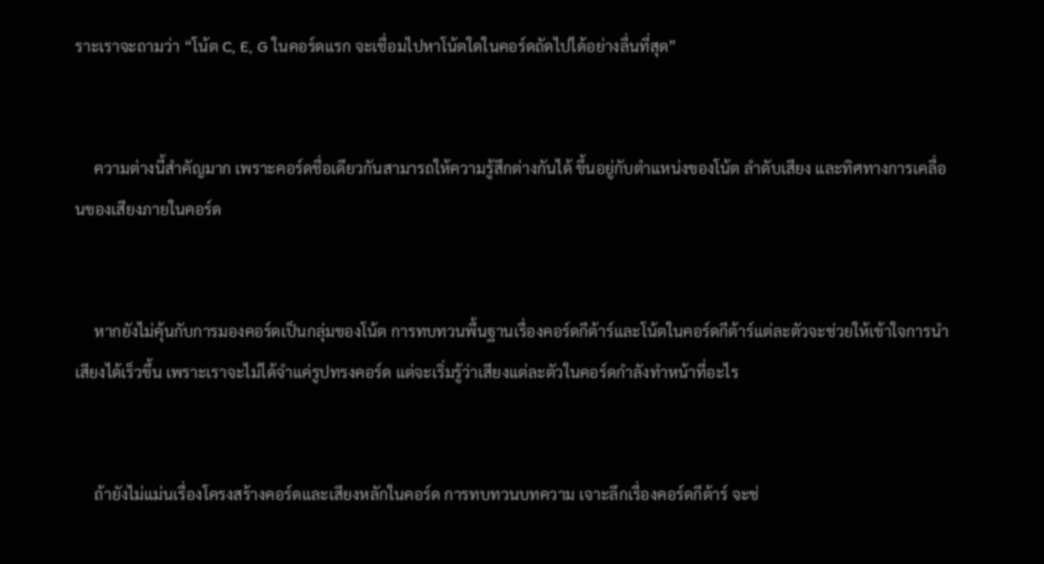ราะเราจะถามว่า “โน้ต C, E, G ในคอร์ดแรก จะเชื่อมไปหาโน้ตใดในคอร์ดถัดไปได้อย่างลื่นที่สุด”


     ความต่างนี้สำคัญมาก เพราะคอร์ดชื่อเดียวกันสามารถให้ความรู้สึกต่างกันได้ ขึ้นอยู่กับตำแหน่งของโน้ต ลำดับเสียง และทิศทางการเคลื่อนของเสียงภายในคอร์ด


     หากยังไม่คุ้นกับการมองคอร์ดเป็นกลุ่มของโน้ต การทบทวนพื้นฐานเรื่องคอร์ดกีต้าร์และโน้ตในคอร์ดกีต้าร์แต่ละตัวจะช่วยให้เข้าใจการนำเสียงได้เร็วขึ้น เพราะเราจะไม่ได้จำแค่รูปทรงคอร์ด แต่จะเริ่มรู้ว่าเสียงแต่ละตัวในคอร์ดกำลังทำหน้าที่อะไร


     ถ้ายังไม่แม่นเรื่องโครงสร้างคอร์ดและเสียงหลักในคอร์ด การทบทวนบทความ เจาะลึกเรื่องคอร์ดกีต้าร์ จะช่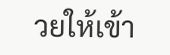วยให้เข้า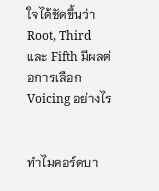ใจได้ชัดขึ้นว่า Root, Third และ Fifth มีผลต่อการเลือก Voicing อย่างไร


ทำไมคอร์ดบา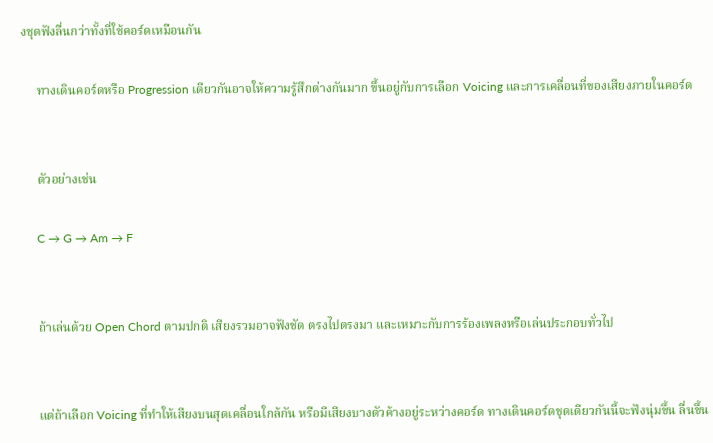งชุดฟังลื่นกว่าทั้งที่ใช้คอร์ดเหมือนกัน

     ทางเดินคอร์ดหรือ Progression เดียวกันอาจให้ความรู้สึกต่างกันมาก ขึ้นอยู่กับการเลือก Voicing และการเคลื่อนที่ของเสียงภายในคอร์ด


     ตัวอย่างเช่น

     C → G → Am → F


     ถ้าเล่นด้วย Open Chord ตามปกติ เสียงรวมอาจฟังชัด ตรงไปตรงมา และเหมาะกับการร้องเพลงหรือเล่นประกอบทั่วไป


     แต่ถ้าเลือก Voicing ที่ทำให้เสียงบนสุดเคลื่อนใกล้กัน หรือมีเสียงบางตัวค้างอยู่ระหว่างคอร์ด ทางเดินคอร์ดชุดเดียวกันนี้จะฟังนุ่มขึ้น ลื่นขึ้น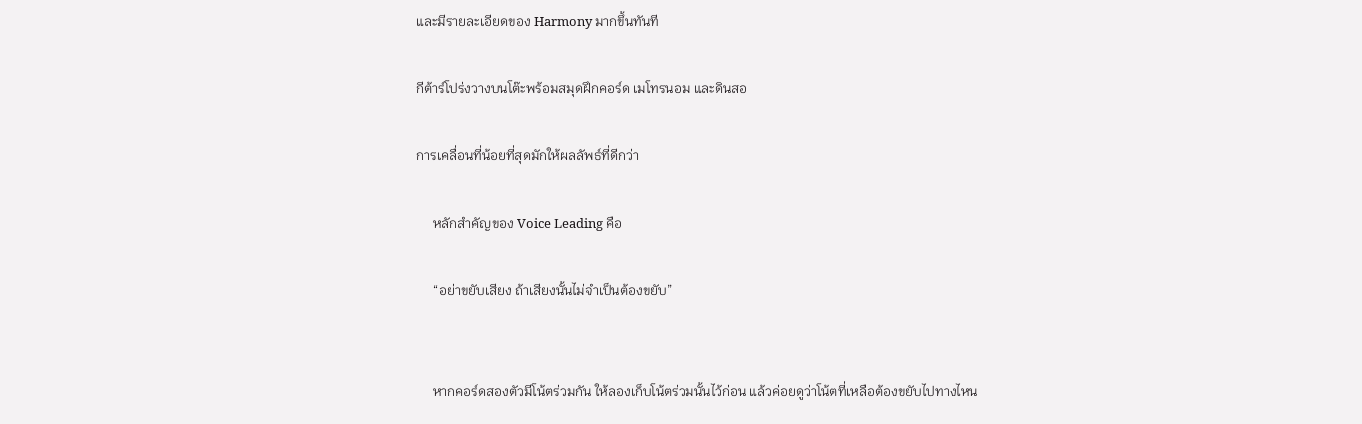และมีรายละเอียดของ Harmony มากขึ้นทันที

กีต้าร์โปร่งวางบนโต๊ะพร้อมสมุดฝึกคอร์ด เมโทรนอม และดินสอ

การเคลื่อนที่น้อยที่สุดมักให้ผลลัพธ์ที่ดีกว่า

     หลักสำคัญของ Voice Leading คือ

     “อย่าขยับเสียง ถ้าเสียงนั้นไม่จำเป็นต้องขยับ”


     หากคอร์ดสองตัวมีโน้ตร่วมกัน ให้ลองเก็บโน้ตร่วมนั้นไว้ก่อน แล้วค่อยดูว่าโน้ตที่เหลือต้องขยับไปทางไหน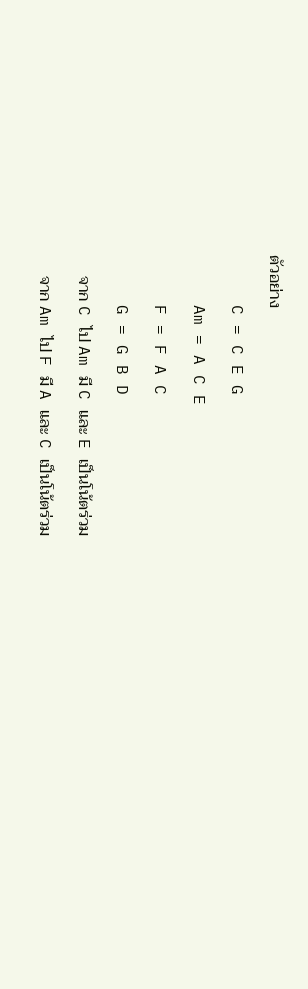ตัวอย่าง

     C = C E G

     Am = A C E

     F = F A C

     G = G B D

     จาก C ไป Am มี C และ E เป็นโน้ตร่วม

     จาก Am ไป F มี A และ C เป็นโน้ตร่วม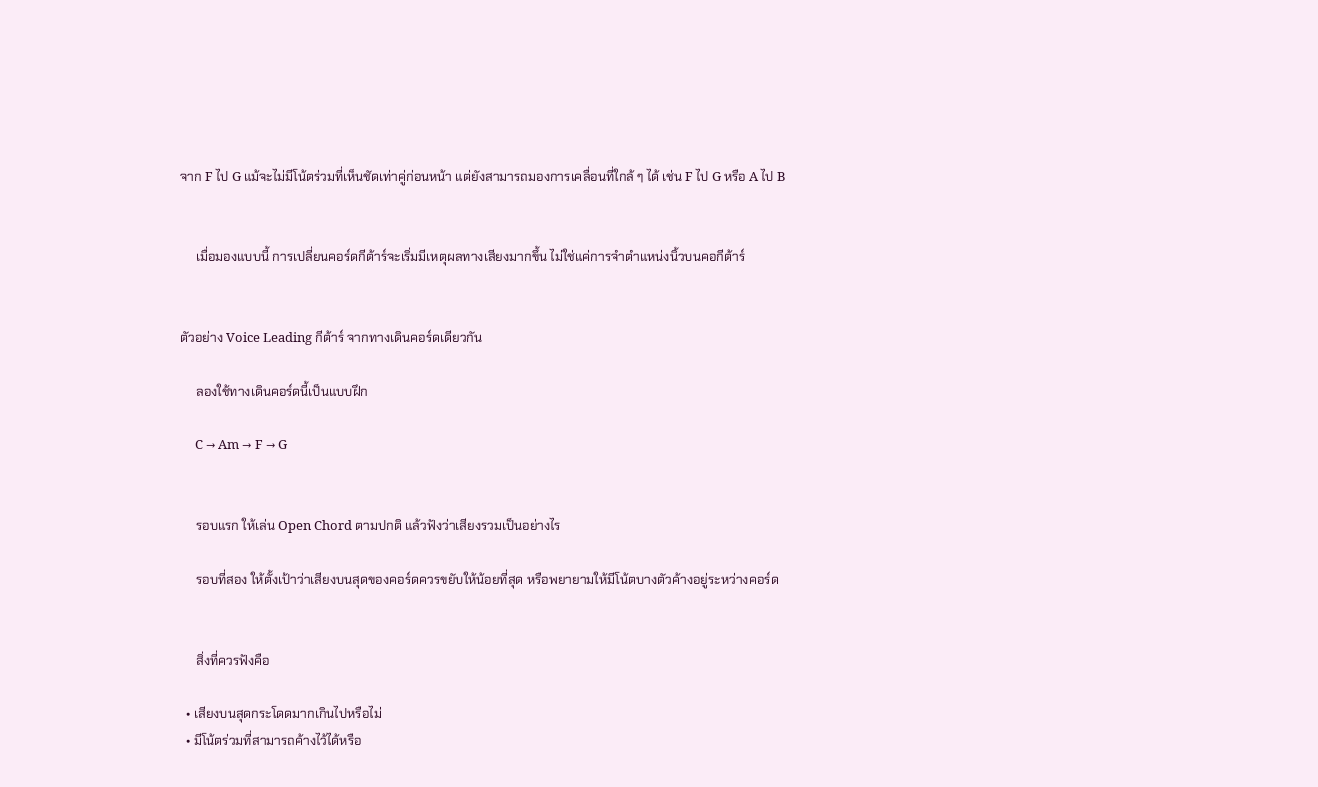จาก F ไป G แม้จะไม่มีโน้ตร่วมที่เห็นชัดเท่าคู่ก่อนหน้า แต่ยังสามารถมองการเคลื่อนที่ใกล้ ๆ ได้ เช่น F ไป G หรือ A ไป B


     เมื่อมองแบบนี้ การเปลี่ยนคอร์ดกีต้าร์จะเริ่มมีเหตุผลทางเสียงมากขึ้น ไม่ใช่แค่การจำตำแหน่งนิ้วบนคอกีต้าร์


ตัวอย่าง Voice Leading กีต้าร์ จากทางเดินคอร์ดเดียวกัน

     ลองใช้ทางเดินคอร์ดนี้เป็นแบบฝึก

     C → Am → F → G


     รอบแรก ให้เล่น Open Chord ตามปกติ แล้วฟังว่าเสียงรวมเป็นอย่างไร

     รอบที่สอง ให้ตั้งเป้าว่าเสียงบนสุดของคอร์ดควรขยับให้น้อยที่สุด หรือพยายามให้มีโน้ตบางตัวค้างอยู่ระหว่างคอร์ด


     สิ่งที่ควรฟังคือ

  • เสียงบนสุดกระโดดมากเกินไปหรือไม่
  • มีโน้ตร่วมที่สามารถค้างไว้ได้หรือ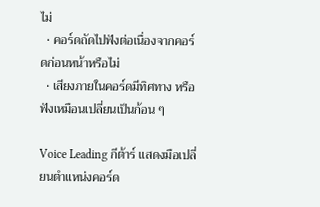ไม่
  • คอร์ดถัดไปฟังต่อเนื่องจากคอร์ดก่อนหน้าหรือไม่
  • เสียงภายในคอร์ดมีทิศทาง หรือฟังเหมือนเปลี่ยนเป็นก้อน ๆ

Voice Leading กีต้าร์ แสดงมือเปลี่ยนตำแหน่งคอร์ด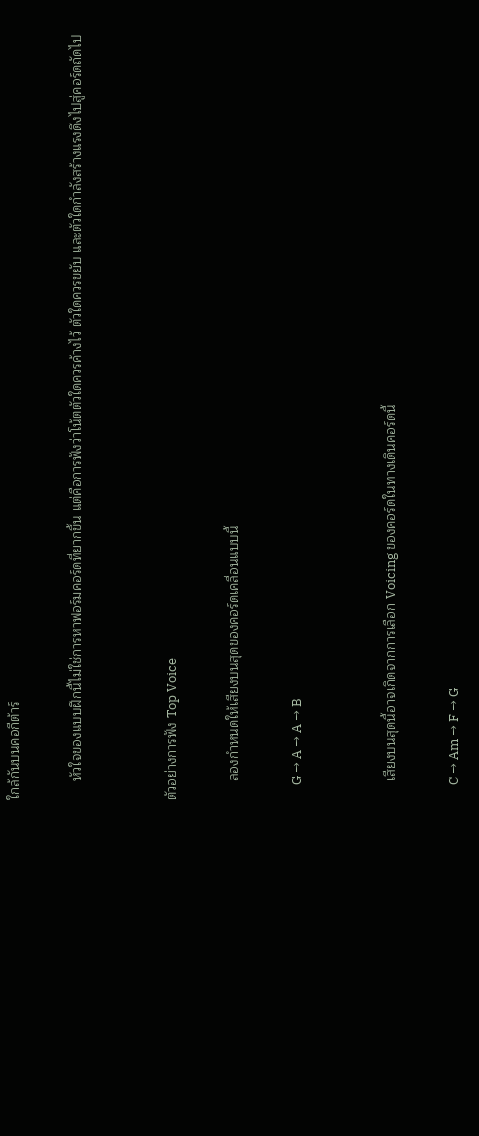ใกล้กันบนคอกีต้าร์

     หัวใจของแบบฝึกนี้ไม่ใช่การหาฟอร์มคอร์ดที่ยากขึ้น แต่คือการฟังว่าโน้ตตัวใดควรค้างไว้ ตัวใดควรขยับ และตัวใดกำลังสร้างแรงดึงไปสู่คอร์ดถัดไป


ตัวอย่างการฟัง Top Voice

     ลองกำหนดให้เสียงบนสุดของคอร์ดเคลื่อนแบบนี้

     G → A → A → B


     เสียงบนสุดนี้อาจเกิดจากการเลือก Voicing ของคอร์ดในทางเดินคอร์ดนี้

     C → Am → F → G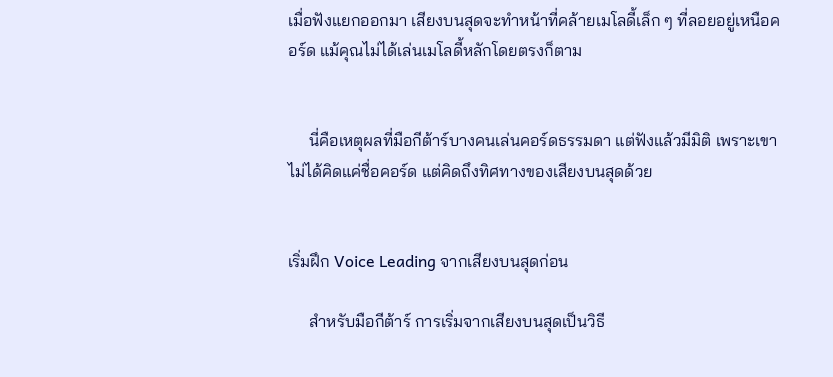เมื่อฟังแยกออกมา เสียงบนสุดจะทำหน้าที่คล้ายเมโลดี้เล็ก ๆ ที่ลอยอยู่เหนือคอร์ด แม้คุณไม่ได้เล่นเมโลดี้หลักโดยตรงก็ตาม


     นี่คือเหตุผลที่มือกีต้าร์บางคนเล่นคอร์ดธรรมดา แต่ฟังแล้วมีมิติ เพราะเขาไม่ได้คิดแค่ชื่อคอร์ด แต่คิดถึงทิศทางของเสียงบนสุดด้วย


เริ่มฝึก Voice Leading จากเสียงบนสุดก่อน

     สำหรับมือกีต้าร์ การเริ่มจากเสียงบนสุดเป็นวิธี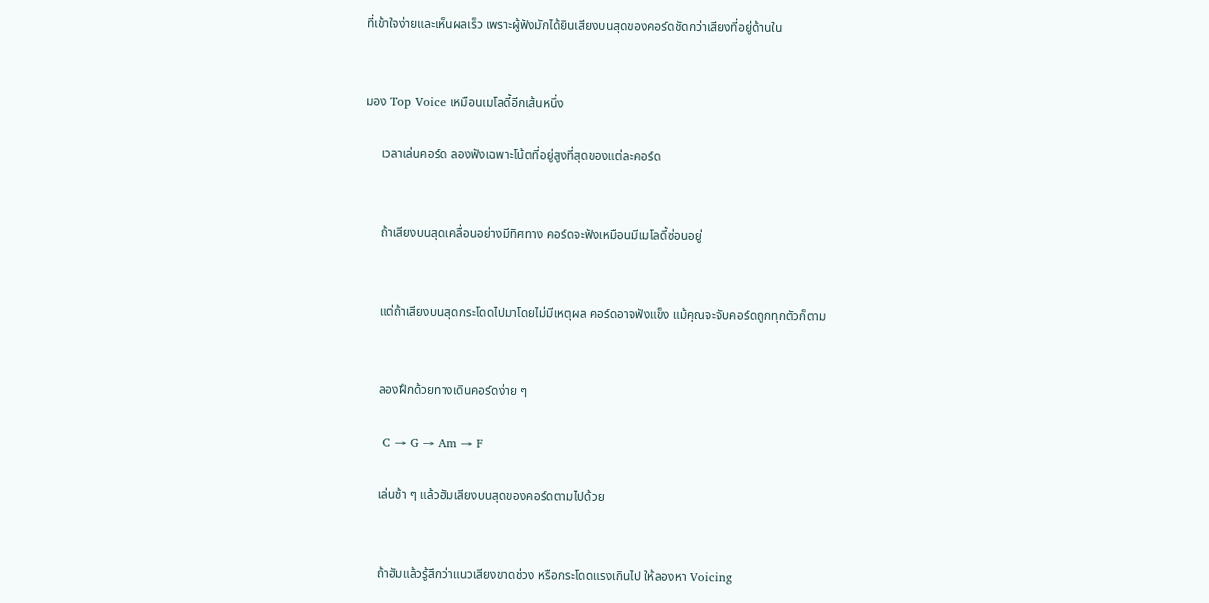ที่เข้าใจง่ายและเห็นผลเร็ว เพราะผู้ฟังมักได้ยินเสียงบนสุดของคอร์ดชัดกว่าเสียงที่อยู่ด้านใน


มอง Top Voice เหมือนเมโลดี้อีกเส้นหนึ่ง

     เวลาเล่นคอร์ด ลองฟังเฉพาะโน้ตที่อยู่สูงที่สุดของแต่ละคอร์ด


     ถ้าเสียงบนสุดเคลื่อนอย่างมีทิศทาง คอร์ดจะฟังเหมือนมีเมโลดี้ซ่อนอยู่


     แต่ถ้าเสียงบนสุดกระโดดไปมาโดยไม่มีเหตุผล คอร์ดอาจฟังแข็ง แม้คุณจะจับคอร์ดถูกทุกตัวก็ตาม


     ลองฝึกด้วยทางเดินคอร์ดง่าย ๆ

     C → G → Am → F

     เล่นช้า ๆ แล้วฮัมเสียงบนสุดของคอร์ดตามไปด้วย


     ถ้าฮัมแล้วรู้สึกว่าแนวเสียงขาดช่วง หรือกระโดดแรงเกินไป ให้ลองหา Voicing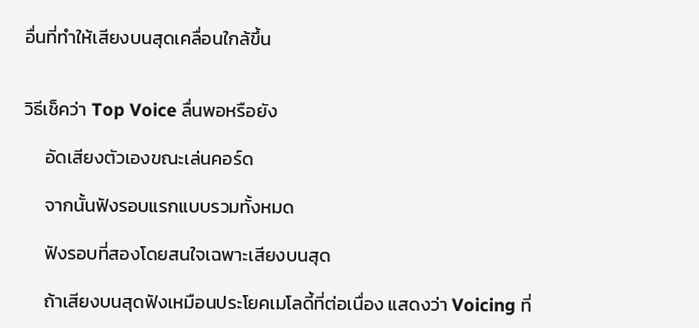อื่นที่ทำให้เสียงบนสุดเคลื่อนใกล้ขึ้น


วิธีเช็คว่า Top Voice ลื่นพอหรือยัง

     อัดเสียงตัวเองขณะเล่นคอร์ด

     จากนั้นฟังรอบแรกแบบรวมทั้งหมด

     ฟังรอบที่สองโดยสนใจเฉพาะเสียงบนสุด

     ถ้าเสียงบนสุดฟังเหมือนประโยคเมโลดี้ที่ต่อเนื่อง แสดงว่า Voicing ที่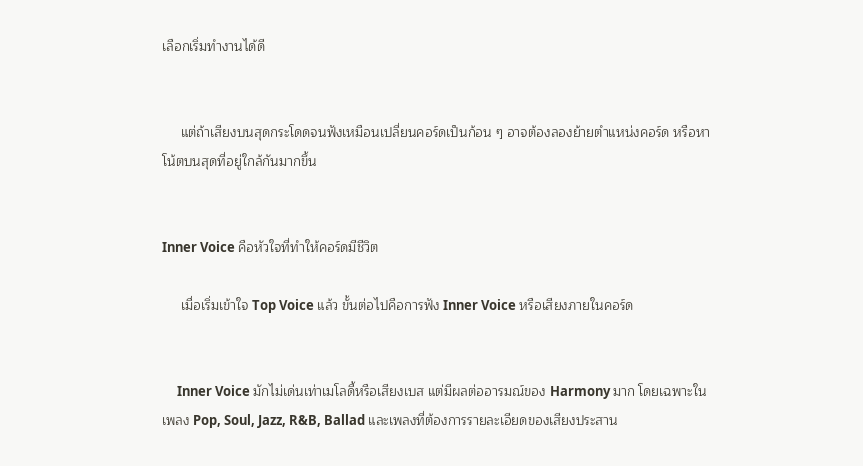เลือกเริ่มทำงานได้ดี


     แต่ถ้าเสียงบนสุดกระโดดจนฟังเหมือนเปลี่ยนคอร์ดเป็นก้อน ๆ อาจต้องลองย้ายตำแหน่งคอร์ด หรือหาโน้ตบนสุดที่อยู่ใกล้กันมากขึ้น


Inner Voice คือหัวใจที่ทำให้คอร์ดมีชีวิต

     เมื่อเริ่มเข้าใจ Top Voice แล้ว ขั้นต่อไปคือการฟัง Inner Voice หรือเสียงภายในคอร์ด


     Inner Voice มักไม่เด่นเท่าเมโลดี้หรือเสียงเบส แต่มีผลต่ออารมณ์ของ Harmony มาก โดยเฉพาะในเพลง Pop, Soul, Jazz, R&B, Ballad และเพลงที่ต้องการรายละเอียดของเสียงประสาน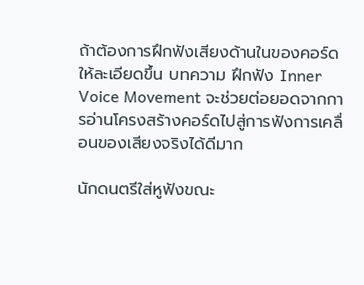ถ้าต้องการฝึกฟังเสียงด้านในของคอร์ดให้ละเอียดขึ้น บทความ ฝึกฟัง Inner Voice Movement จะช่วยต่อยอดจากการอ่านโครงสร้างคอร์ดไปสู่การฟังการเคลื่อนของเสียงจริงได้ดีมาก

นักดนตรีใส่หูฟังขณะ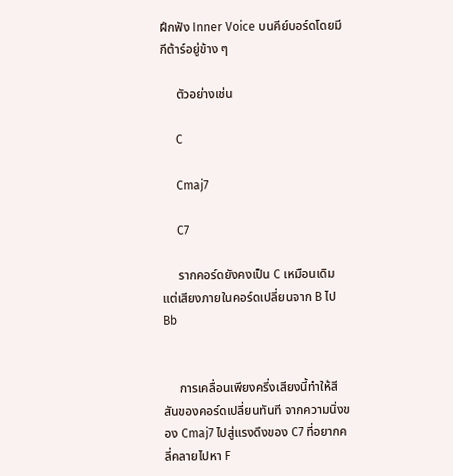ฝึกฟัง Inner Voice บนคีย์บอร์ดโดยมีกีต้าร์อยู่ข้าง ๆ

     ตัวอย่างเช่น

     C

     Cmaj7

     C7

     รากคอร์ดยังคงเป็น C เหมือนเดิม แต่เสียงภายในคอร์ดเปลี่ยนจาก B ไป Bb


     การเคลื่อนเพียงครึ่งเสียงนี้ทำให้สีสันของคอร์ดเปลี่ยนทันที จากความนิ่งของ Cmaj7 ไปสู่แรงดึงของ C7 ที่อยากคลี่คลายไปหา F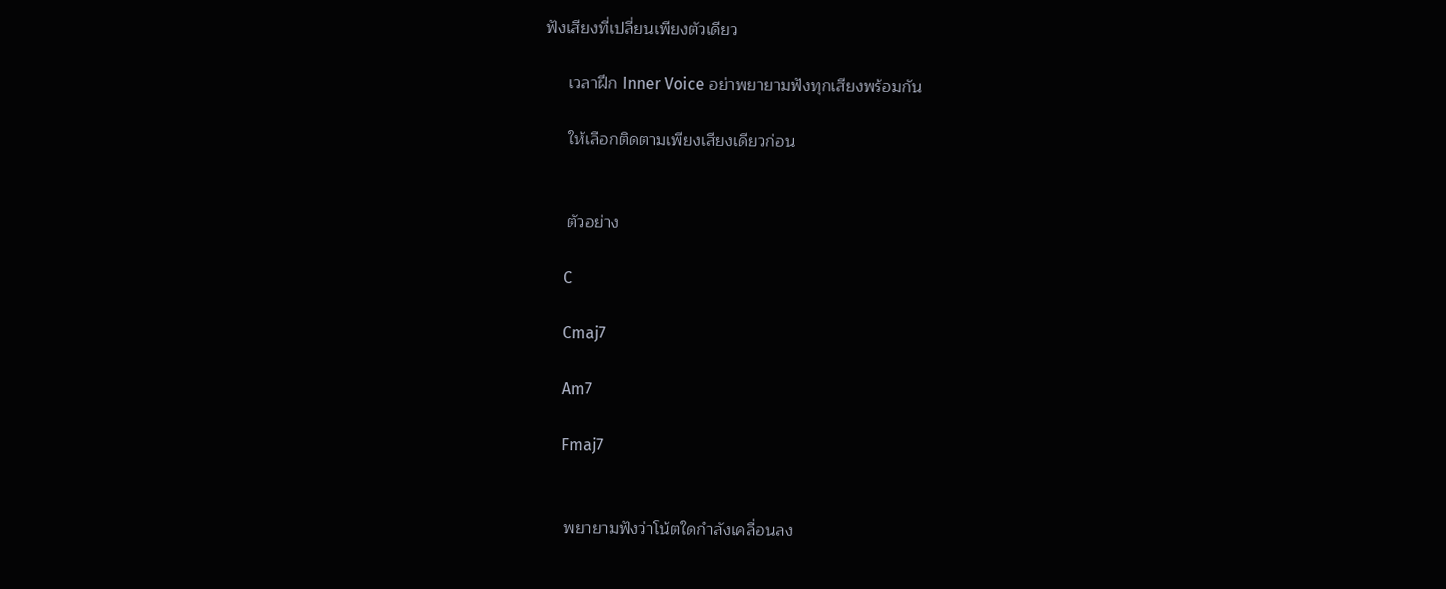ฟังเสียงที่เปลี่ยนเพียงตัวเดียว

     เวลาฝึก Inner Voice อย่าพยายามฟังทุกเสียงพร้อมกัน

     ให้เลือกติดตามเพียงเสียงเดียวก่อน


     ตัวอย่าง

     C

     Cmaj7

     Am7

     Fmaj7


     พยายามฟังว่าโน้ตใดกำลังเคลื่อนลง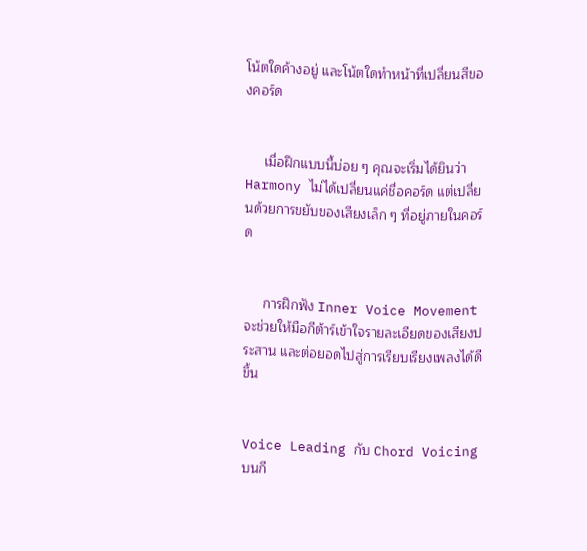โน้ตใดค้างอยู่ และโน้ตใดทำหน้าที่เปลี่ยนสีของคอร์ด


     เมื่อฝึกแบบนี้บ่อย ๆ คุณจะเริ่มได้ยินว่า Harmony ไม่ได้เปลี่ยนแค่ชื่อคอร์ด แต่เปลี่ยนด้วยการขยับของเสียงเล็ก ๆ ที่อยู่ภายในคอร์ด


     การฝึกฟัง Inner Voice Movement จะช่วยให้มือกีต้าร์เข้าใจรายละเอียดของเสียงประสาน และต่อยอดไปสู่การเรียบเรียงเพลงได้ดีขึ้น


Voice Leading กับ Chord Voicing บนกี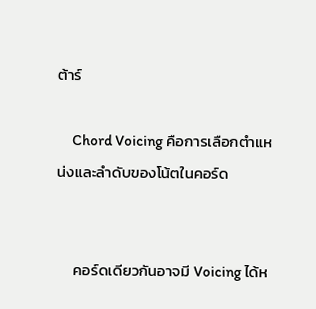ต้าร์

     Chord Voicing คือการเลือกตำแหน่งและลำดับของโน้ตในคอร์ด


     คอร์ดเดียวกันอาจมี Voicing ได้ห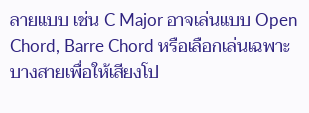ลายแบบ เช่น C Major อาจเล่นแบบ Open Chord, Barre Chord หรือเลือกเล่นเฉพาะบางสายเพื่อให้เสียงโป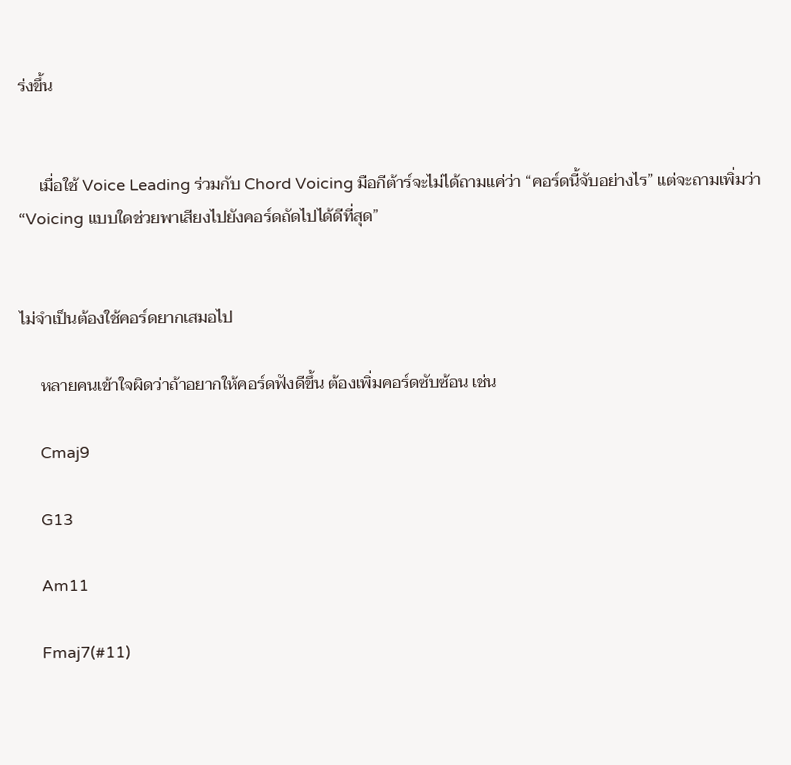ร่งขึ้น


     เมื่อใช้ Voice Leading ร่วมกับ Chord Voicing มือกีต้าร์จะไม่ได้ถามแค่ว่า “คอร์ดนี้จับอย่างไร” แต่จะถามเพิ่มว่า “Voicing แบบใดช่วยพาเสียงไปยังคอร์ดถัดไปได้ดีที่สุด”


ไม่จำเป็นต้องใช้คอร์ดยากเสมอไป

     หลายคนเข้าใจผิดว่าถ้าอยากให้คอร์ดฟังดีขึ้น ต้องเพิ่มคอร์ดซับซ้อน เช่น

     Cmaj9

     G13

     Am11

     Fmaj7(#11)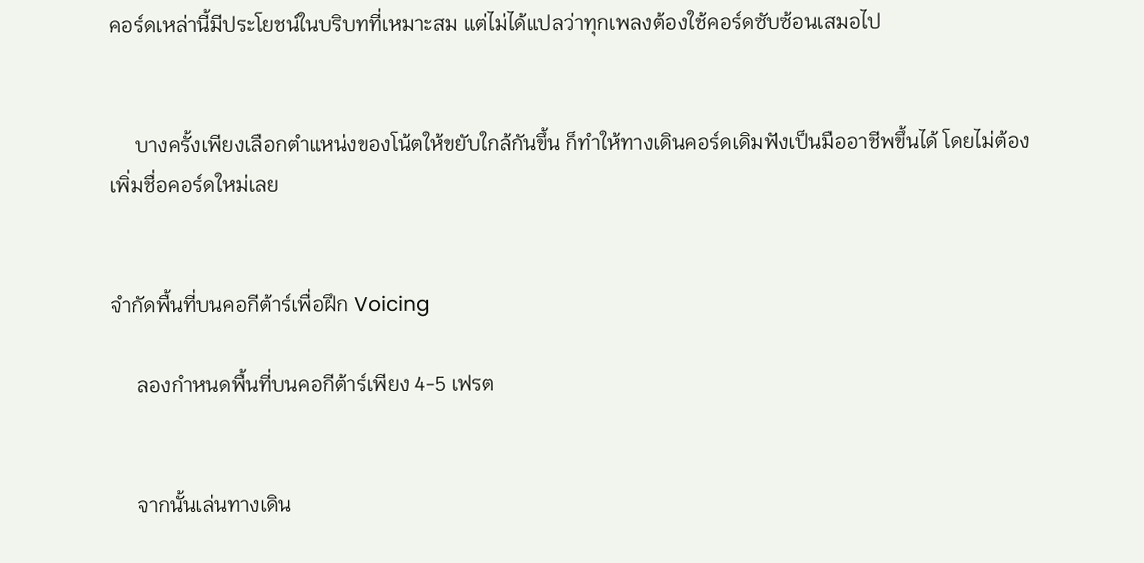คอร์ดเหล่านี้มีประโยชน์ในบริบทที่เหมาะสม แต่ไม่ได้แปลว่าทุกเพลงต้องใช้คอร์ดซับซ้อนเสมอไป


     บางครั้งเพียงเลือกตำแหน่งของโน้ตให้ขยับใกล้กันขึ้น ก็ทำให้ทางเดินคอร์ดเดิมฟังเป็นมืออาชีพขึ้นได้ โดยไม่ต้องเพิ่มชื่อคอร์ดใหม่เลย


จำกัดพื้นที่บนคอกีต้าร์เพื่อฝึก Voicing

     ลองกำหนดพื้นที่บนคอกีต้าร์เพียง 4-5 เฟรต


     จากนั้นเล่นทางเดิน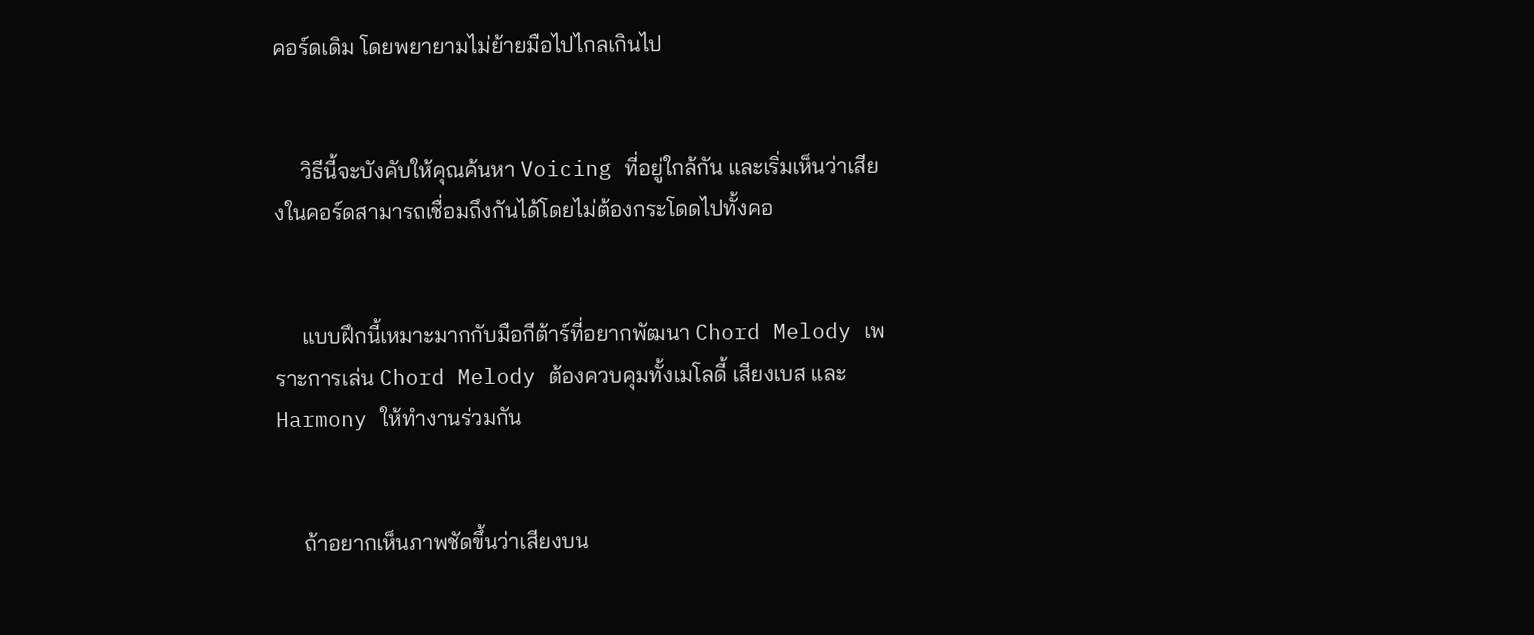คอร์ดเดิม โดยพยายามไม่ย้ายมือไปไกลเกินไป


     วิธีนี้จะบังคับให้คุณค้นหา Voicing ที่อยู่ใกล้กัน และเริ่มเห็นว่าเสียงในคอร์ดสามารถเชื่อมถึงกันได้โดยไม่ต้องกระโดดไปทั้งคอ


     แบบฝึกนี้เหมาะมากกับมือกีต้าร์ที่อยากพัฒนา Chord Melody เพราะการเล่น Chord Melody ต้องควบคุมทั้งเมโลดี้ เสียงเบส และ Harmony ให้ทำงานร่วมกัน


     ถ้าอยากเห็นภาพชัดขึ้นว่าเสียงบน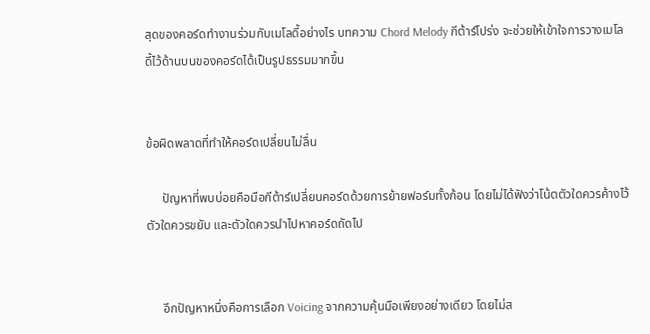สุดของคอร์ดทำงานร่วมกับเมโลดี้อย่างไร บทความ Chord Melody กีต้าร์โปร่ง จะช่วยให้เข้าใจการวางเมโลดี้ไว้ด้านบนของคอร์ดได้เป็นรูปธรรมมากขึ้น


ข้อผิดพลาดที่ทำให้คอร์ดเปลี่ยนไม่ลื่น

     ปัญหาที่พบบ่อยคือมือกีต้าร์เปลี่ยนคอร์ดด้วยการย้ายฟอร์มทั้งก้อน โดยไม่ได้ฟังว่าโน้ตตัวใดควรค้างไว้ ตัวใดควรขยับ และตัวใดควรนำไปหาคอร์ดถัดไป


     อีกปัญหาหนึ่งคือการเลือก Voicing จากความคุ้นมือเพียงอย่างเดียว โดยไม่ส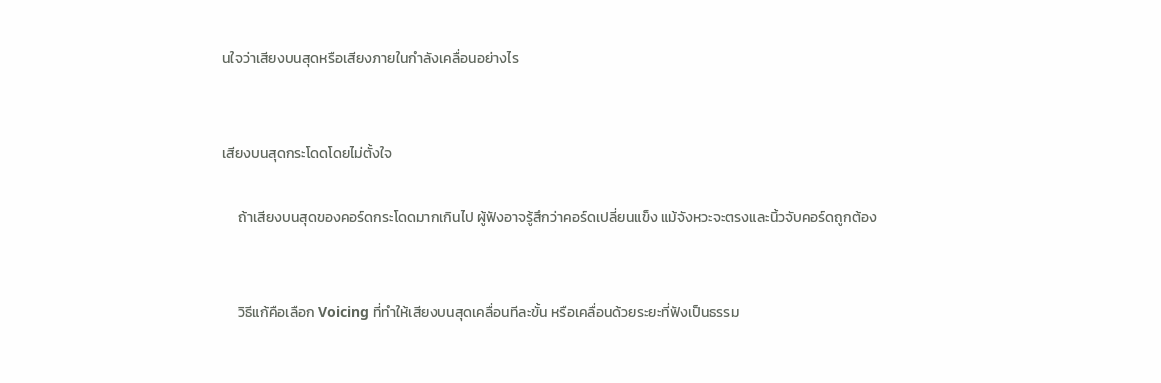นใจว่าเสียงบนสุดหรือเสียงภายในกำลังเคลื่อนอย่างไร


เสียงบนสุดกระโดดโดยไม่ตั้งใจ

     ถ้าเสียงบนสุดของคอร์ดกระโดดมากเกินไป ผู้ฟังอาจรู้สึกว่าคอร์ดเปลี่ยนแข็ง แม้จังหวะจะตรงและนิ้วจับคอร์ดถูกต้อง


     วิธีแก้คือเลือก Voicing ที่ทำให้เสียงบนสุดเคลื่อนทีละขั้น หรือเคลื่อนด้วยระยะที่ฟังเป็นธรรม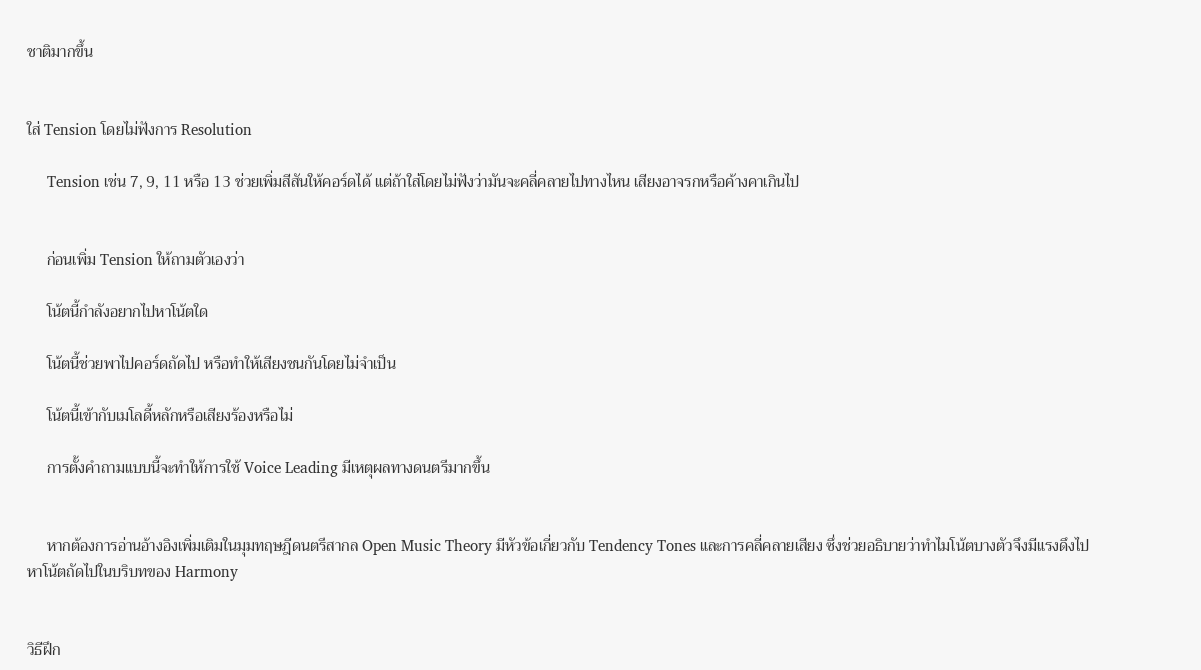ชาติมากขึ้น


ใส่ Tension โดยไม่ฟังการ Resolution

     Tension เช่น 7, 9, 11 หรือ 13 ช่วยเพิ่มสีสันให้คอร์ดได้ แต่ถ้าใส่โดยไม่ฟังว่ามันจะคลี่คลายไปทางไหน เสียงอาจรกหรือค้างคาเกินไป


     ก่อนเพิ่ม Tension ให้ถามตัวเองว่า

     โน้ตนี้กำลังอยากไปหาโน้ตใด

     โน้ตนี้ช่วยพาไปคอร์ดถัดไป หรือทำให้เสียงชนกันโดยไม่จำเป็น

     โน้ตนี้เข้ากับเมโลดี้หลักหรือเสียงร้องหรือไม่

     การตั้งคำถามแบบนี้จะทำให้การใช้ Voice Leading มีเหตุผลทางดนตรีมากขึ้น


     หากต้องการอ่านอ้างอิงเพิ่มเติมในมุมทฤษฎีดนตรีสากล Open Music Theory มีหัวข้อเกี่ยวกับ Tendency Tones และการคลี่คลายเสียง ซึ่งช่วยอธิบายว่าทำไมโน้ตบางตัวจึงมีแรงดึงไปหาโน้ตถัดไปในบริบทของ Harmony


วิธีฝึก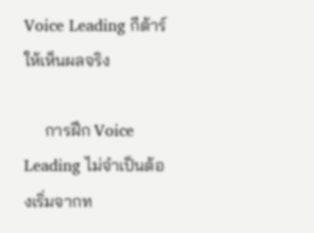Voice Leading กีต้าร์ ให้เห็นผลจริง

     การฝึก Voice Leading ไม่จำเป็นต้องเริ่มจากท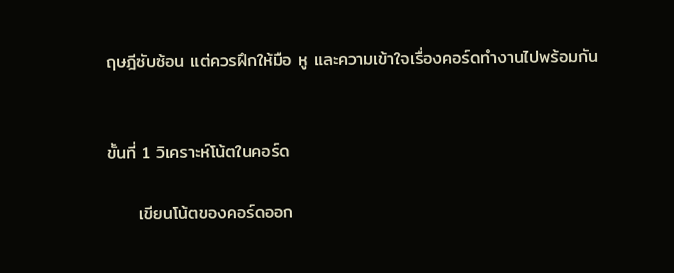ฤษฎีซับซ้อน แต่ควรฝึกให้มือ หู และความเข้าใจเรื่องคอร์ดทำงานไปพร้อมกัน


ขั้นที่ 1 วิเคราะห์โน้ตในคอร์ด

     เขียนโน้ตของคอร์ดออก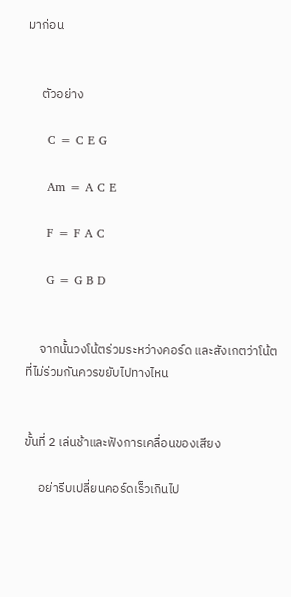มาก่อน


     ตัวอย่าง

     C = C E G

     Am = A C E

     F = F A C

     G = G B D


     จากนั้นวงโน้ตร่วมระหว่างคอร์ด และสังเกตว่าโน้ตที่ไม่ร่วมกันควรขยับไปทางไหน


ขั้นที่ 2 เล่นช้าและฟังการเคลื่อนของเสียง

     อย่ารีบเปลี่ยนคอร์ดเร็วเกินไป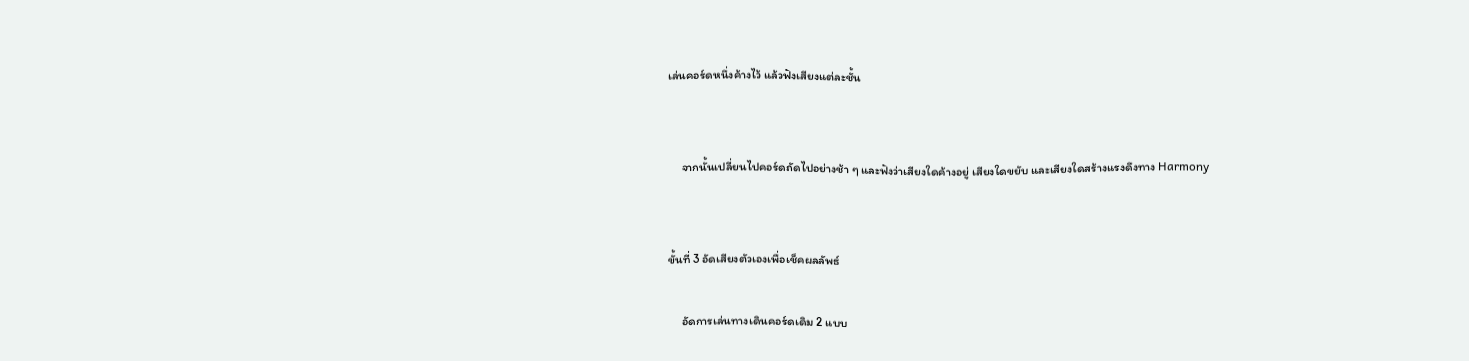เล่นคอร์ดหนึ่งค้างไว้ แล้วฟังเสียงแต่ละชั้น


     จากนั้นเปลี่ยนไปคอร์ดถัดไปอย่างช้า ๆ และฟังว่าเสียงใดค้างอยู่ เสียงใดขยับ และเสียงใดสร้างแรงดึงทาง Harmony


ขั้นที่ 3 อัดเสียงตัวเองเพื่อเช็คผลลัพธ์

     อัดการเล่นทางเดินคอร์ดเดิม 2 แบบ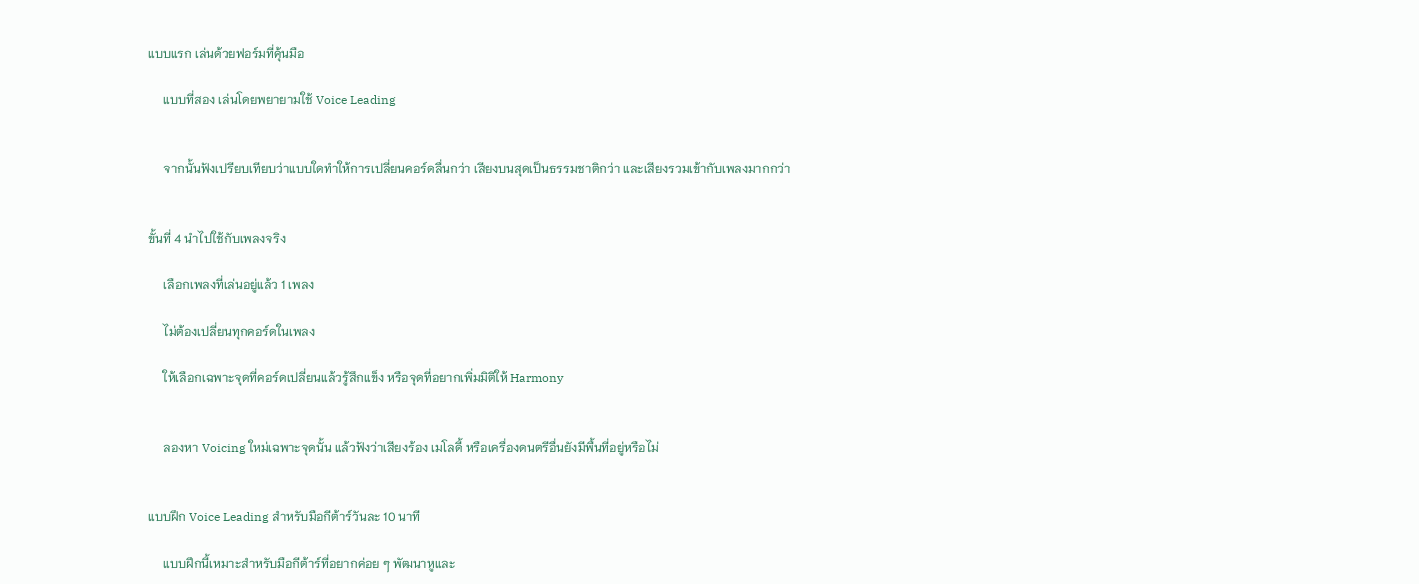แบบแรก เล่นด้วยฟอร์มที่คุ้นมือ

     แบบที่สอง เล่นโดยพยายามใช้ Voice Leading


     จากนั้นฟังเปรียบเทียบว่าแบบใดทำให้การเปลี่ยนคอร์ดลื่นกว่า เสียงบนสุดเป็นธรรมชาติกว่า และเสียงรวมเข้ากับเพลงมากกว่า


ขั้นที่ 4 นำไปใช้กับเพลงจริง

     เลือกเพลงที่เล่นอยู่แล้ว 1 เพลง

     ไม่ต้องเปลี่ยนทุกคอร์ดในเพลง

     ให้เลือกเฉพาะจุดที่คอร์ดเปลี่ยนแล้วรู้สึกแข็ง หรือจุดที่อยากเพิ่มมิติให้ Harmony


     ลองหา Voicing ใหม่เฉพาะจุดนั้น แล้วฟังว่าเสียงร้อง เมโลดี้ หรือเครื่องดนตรีอื่นยังมีพื้นที่อยู่หรือไม่


แบบฝึก Voice Leading สำหรับมือกีต้าร์วันละ 10 นาที

     แบบฝึกนี้เหมาะสำหรับมือกีต้าร์ที่อยากค่อย ๆ พัฒนาหูและ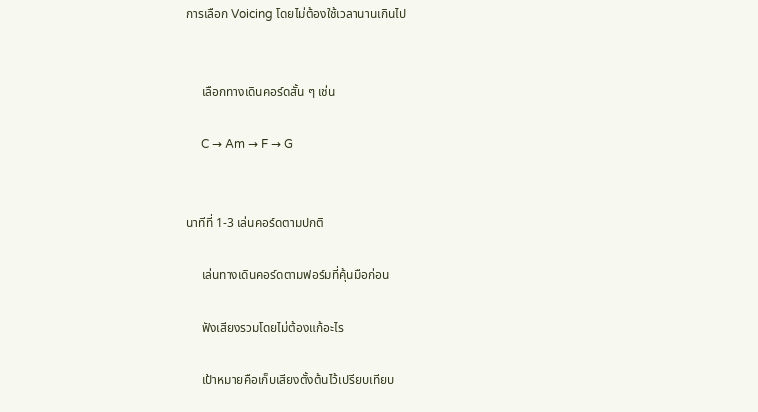การเลือก Voicing โดยไม่ต้องใช้เวลานานเกินไป


     เลือกทางเดินคอร์ดสั้น ๆ เช่น

     C → Am → F → G


นาทีที่ 1-3 เล่นคอร์ดตามปกติ

     เล่นทางเดินคอร์ดตามฟอร์มที่คุ้นมือก่อน

     ฟังเสียงรวมโดยไม่ต้องแก้อะไร

     เป้าหมายคือเก็บเสียงตั้งต้นไว้เปรียบเทียบ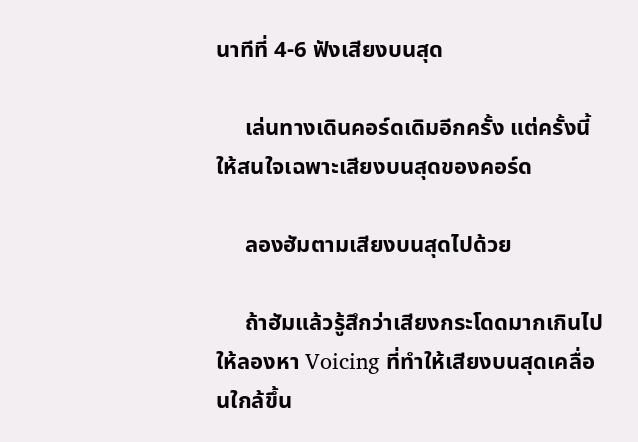นาทีที่ 4-6 ฟังเสียงบนสุด

     เล่นทางเดินคอร์ดเดิมอีกครั้ง แต่ครั้งนี้ให้สนใจเฉพาะเสียงบนสุดของคอร์ด

     ลองฮัมตามเสียงบนสุดไปด้วย

     ถ้าฮัมแล้วรู้สึกว่าเสียงกระโดดมากเกินไป ให้ลองหา Voicing ที่ทำให้เสียงบนสุดเคลื่อนใกล้ขึ้น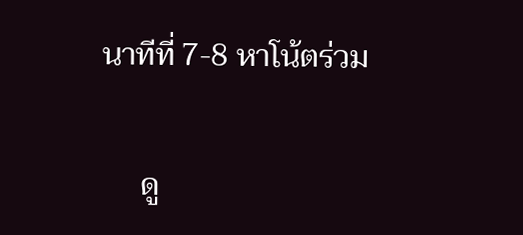นาทีที่ 7-8 หาโน้ตร่วม

     ดู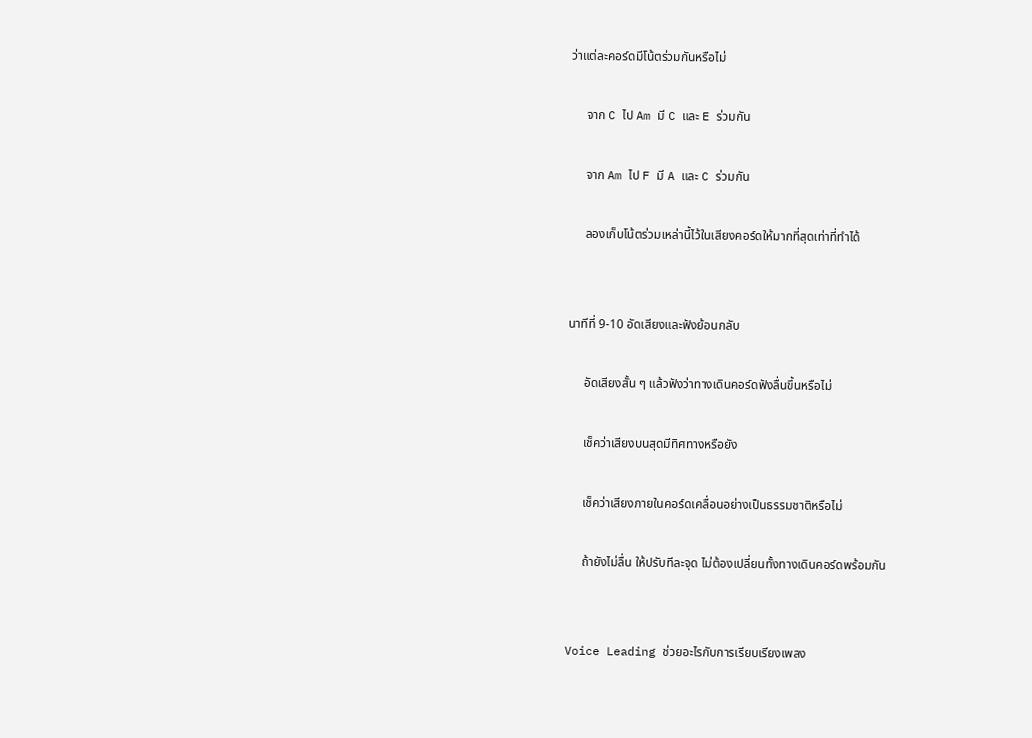ว่าแต่ละคอร์ดมีโน้ตร่วมกันหรือไม่

     จาก C ไป Am มี C และ E ร่วมกัน

     จาก Am ไป F มี A และ C ร่วมกัน

     ลองเก็บโน้ตร่วมเหล่านี้ไว้ในเสียงคอร์ดให้มากที่สุดเท่าที่ทำได้


นาทีที่ 9-10 อัดเสียงและฟังย้อนกลับ

     อัดเสียงสั้น ๆ แล้วฟังว่าทางเดินคอร์ดฟังลื่นขึ้นหรือไม่

     เช็คว่าเสียงบนสุดมีทิศทางหรือยัง

     เช็คว่าเสียงภายในคอร์ดเคลื่อนอย่างเป็นธรรมชาติหรือไม่

     ถ้ายังไม่ลื่น ให้ปรับทีละจุด ไม่ต้องเปลี่ยนทั้งทางเดินคอร์ดพร้อมกัน


Voice Leading ช่วยอะไรกับการเรียบเรียงเพลง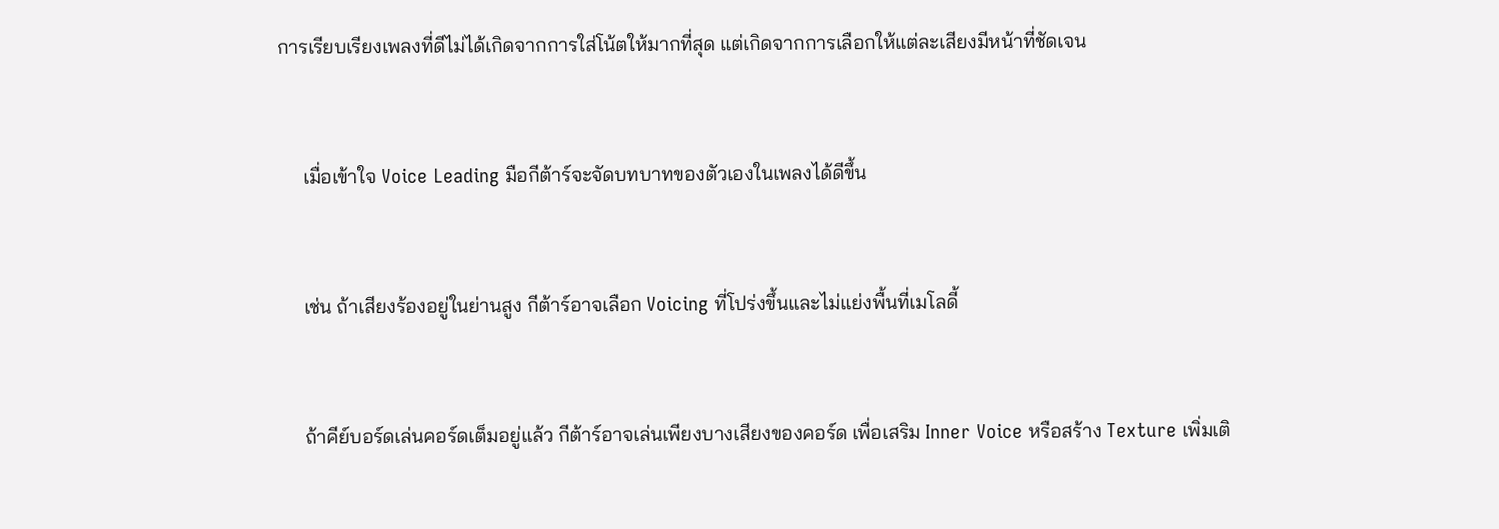การเรียบเรียงเพลงที่ดีไม่ได้เกิดจากการใส่โน้ตให้มากที่สุด แต่เกิดจากการเลือกให้แต่ละเสียงมีหน้าที่ชัดเจน


     เมื่อเข้าใจ Voice Leading มือกีต้าร์จะจัดบทบาทของตัวเองในเพลงได้ดีขึ้น


     เช่น ถ้าเสียงร้องอยู่ในย่านสูง กีต้าร์อาจเลือก Voicing ที่โปร่งขึ้นและไม่แย่งพื้นที่เมโลดี้


     ถ้าคีย์บอร์ดเล่นคอร์ดเต็มอยู่แล้ว กีต้าร์อาจเล่นเพียงบางเสียงของคอร์ด เพื่อเสริม Inner Voice หรือสร้าง Texture เพิ่มเติ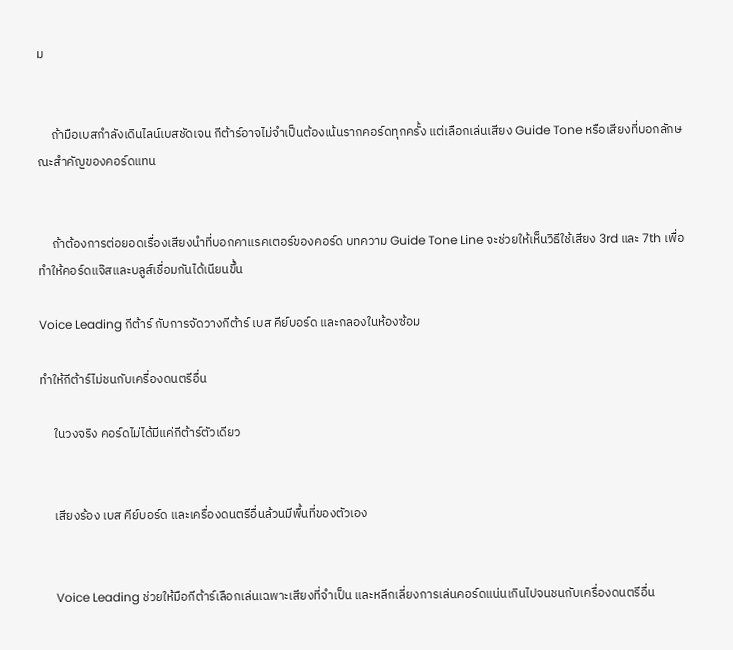ม


     ถ้ามือเบสกำลังเดินไลน์เบสชัดเจน กีต้าร์อาจไม่จำเป็นต้องเน้นรากคอร์ดทุกครั้ง แต่เลือกเล่นเสียง Guide Tone หรือเสียงที่บอกลักษณะสำคัญของคอร์ดแทน


     ถ้าต้องการต่อยอดเรื่องเสียงนำที่บอกคาแรคเตอร์ของคอร์ด บทความ Guide Tone Line จะช่วยให้เห็นวิธีใช้เสียง 3rd และ 7th เพื่อทำให้คอร์ดแจ๊สและบลูส์เชื่อมกันได้เนียนขึ้น

Voice Leading กีต้าร์ กับการจัดวางกีต้าร์ เบส คีย์บอร์ด และกลองในห้องซ้อม

ทำให้กีต้าร์ไม่ชนกับเครื่องดนตรีอื่น

     ในวงจริง คอร์ดไม่ได้มีแค่กีต้าร์ตัวเดียว


     เสียงร้อง เบส คีย์บอร์ด และเครื่องดนตรีอื่นล้วนมีพื้นที่ของตัวเอง


     Voice Leading ช่วยให้มือกีต้าร์เลือกเล่นเฉพาะเสียงที่จำเป็น และหลีกเลี่ยงการเล่นคอร์ดแน่นเกินไปจนชนกับเครื่องดนตรีอื่น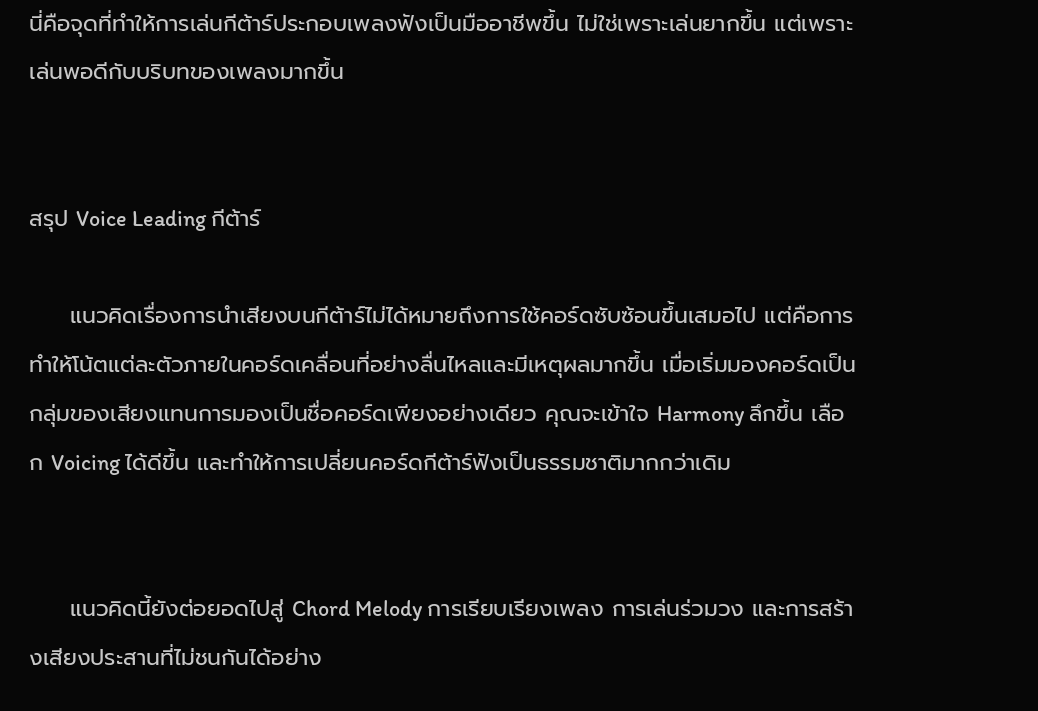นี่คือจุดที่ทำให้การเล่นกีต้าร์ประกอบเพลงฟังเป็นมืออาชีพขึ้น ไม่ใช่เพราะเล่นยากขึ้น แต่เพราะเล่นพอดีกับบริบทของเพลงมากขึ้น


สรุป Voice Leading กีต้าร์

     แนวคิดเรื่องการนำเสียงบนกีต้าร์ไม่ได้หมายถึงการใช้คอร์ดซับซ้อนขึ้นเสมอไป แต่คือการทำให้โน้ตแต่ละตัวภายในคอร์ดเคลื่อนที่อย่างลื่นไหลและมีเหตุผลมากขึ้น เมื่อเริ่มมองคอร์ดเป็นกลุ่มของเสียงแทนการมองเป็นชื่อคอร์ดเพียงอย่างเดียว คุณจะเข้าใจ Harmony ลึกขึ้น เลือก Voicing ได้ดีขึ้น และทำให้การเปลี่ยนคอร์ดกีต้าร์ฟังเป็นธรรมชาติมากกว่าเดิม


     แนวคิดนี้ยังต่อยอดไปสู่ Chord Melody การเรียบเรียงเพลง การเล่นร่วมวง และการสร้างเสียงประสานที่ไม่ชนกันได้อย่าง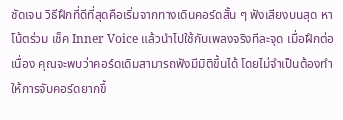ชัดเจน วิธีฝึกที่ดีที่สุดคือเริ่มจากทางเดินคอร์ดสั้น ๆ ฟังเสียงบนสุด หาโน้ตร่วม เช็ค Inner Voice แล้วนำไปใช้กับเพลงจริงทีละจุด เมื่อฝึกต่อเนื่อง คุณจะพบว่าคอร์ดเดิมสามารถฟังมีมิติขึ้นได้ โดยไม่จำเป็นต้องทำให้การจับคอร์ดยากขึ้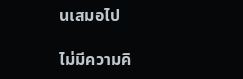นเสมอไป

ไม่มีความคิ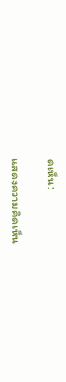ดเห็น:

แสดงความคิดเห็น